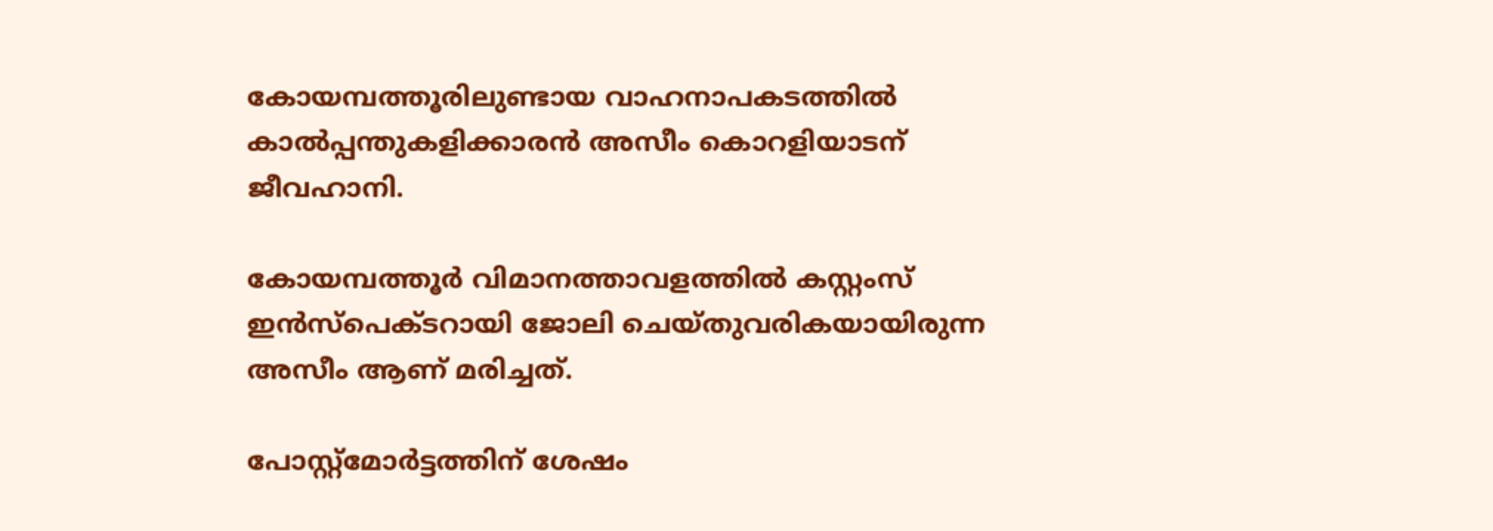കോയമ്പത്തൂരിലുണ്ടായ വാഹനാപകടത്തിൽ കാൽപ്പന്തുകളിക്കാരൻ അസീം കൊറളിയാടന് ജീവഹാനി.

കോയമ്പത്തൂർ വിമാനത്താവളത്തിൽ കസ്റ്റംസ് ഇൻസ്പെക്ടറായി ജോലി ചെയ്തുവരികയായിരുന്ന അസീം ആണ് മരിച്ചത്.

പോസ്റ്റ്മോർട്ടത്തിന് ശേഷം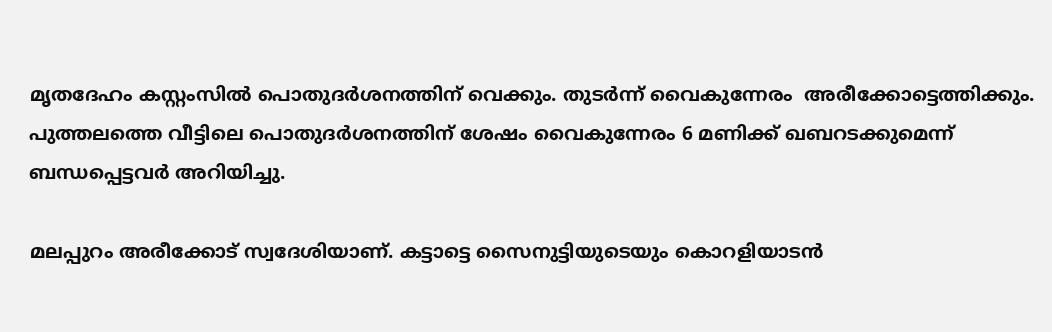മൃതദേഹം കസ്റ്റംസിൽ പൊതുദർശനത്തിന് വെക്കും. തുടർന്ന് വൈകുന്നേരം  അരീക്കോട്ടെത്തിക്കും.  പുത്തലത്തെ വീട്ടിലെ പൊതുദർശനത്തിന് ശേഷം വൈകുന്നേരം 6 മണിക്ക് ഖബറടക്കുമെന്ന് ബന്ധപ്പെട്ടവർ അറിയിച്ചു.

മലപ്പുറം അരീക്കോട് സ്വദേശിയാണ്. കട്ടാട്ടെ സൈനുട്ടിയുടെയും കൊറളിയാടൻ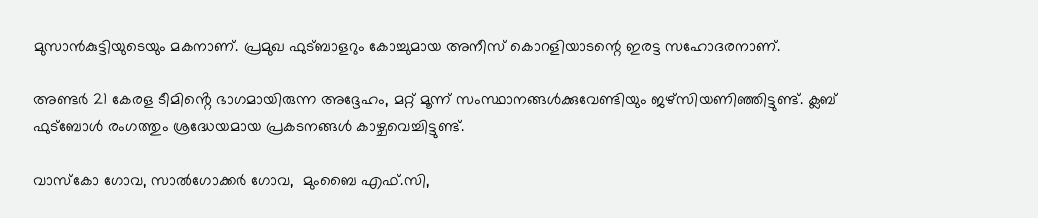മുസാൻകുട്ടിയുടെയും മകനാണ്. പ്രമുഖ ഫുട്ബാളറും കോച്ചുമായ അനീസ് കൊറളിയാടന്റെ ഇരട്ട സഹോദരനാണ്.

അണ്ടർ 21 കേരള ടീമിൻ്റെ ഭാഗമായിരുന്ന അദ്ദേഹം, മറ്റ് മൂന്ന് സംസ്ഥാനങ്ങൾക്കുവേണ്ടിയും ജഴ്സിയണിഞ്ഞിട്ടുണ്ട്. ക്ലബ് ഫുട്ബോൾ രംഗത്തും ശ്രദ്ധേയമായ പ്രകടനങ്ങൾ കാഴ്ചവെച്ചിട്ടുണ്ട്.

വാസ്കോ ഗോവ, സാൽഗോക്കർ ഗോവ,  മുംബൈ എഫ്.സി,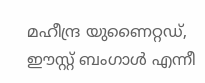മഹീന്ദ്ര യുണൈറ്റഡ്, ഈസ്റ്റ് ബംഗാൾ എന്നീ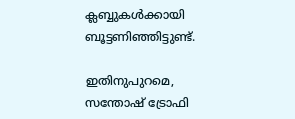ക്ലബ്ബുകൾക്കായി ബൂട്ടണിഞ്ഞിട്ടുണ്ട്.

ഇതിനുപുറമെ, സന്തോഷ് ട്രോഫി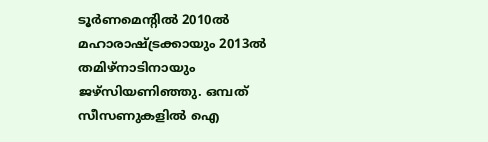ടൂർണമെന്റിൽ 2010ൽ മഹാരാഷ്ട്രക്കായും 2013ൽ തമിഴ്‌നാടിനായും ജഴ്സിയണിഞ്ഞു. ഒമ്പത് സീസണുകളിൽ ഐ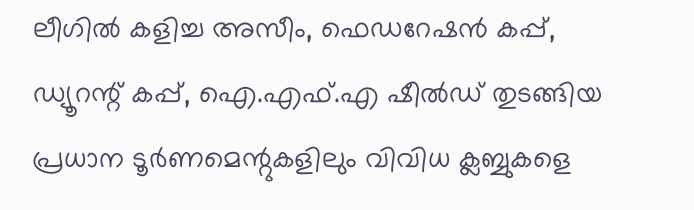ലീഗിൽ കളിച്ച അസീം, ഫെഡറേഷൻ കപ്പ്, ഡ്യൂറന്റ് കപ്പ്, ഐ.എഫ്.എ ഷീൽഡ് തുടങ്ങിയ പ്രധാന ടൂർണമെന്റുകളിലും വിവിധ ക്ലബ്ബുകളെ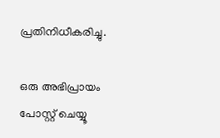പ്രതിനിധീകരിച്ചു.

ഒരു അഭിപ്രായം പോസ്റ്റ് ചെയ്യൂ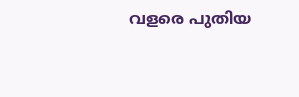വളരെ പുതിയ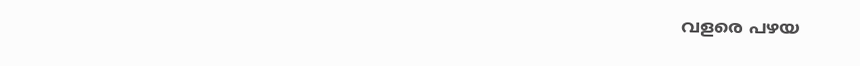വളരെ പഴയ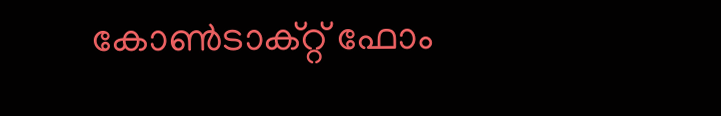കോൺടാക്റ്റ് ഫോം